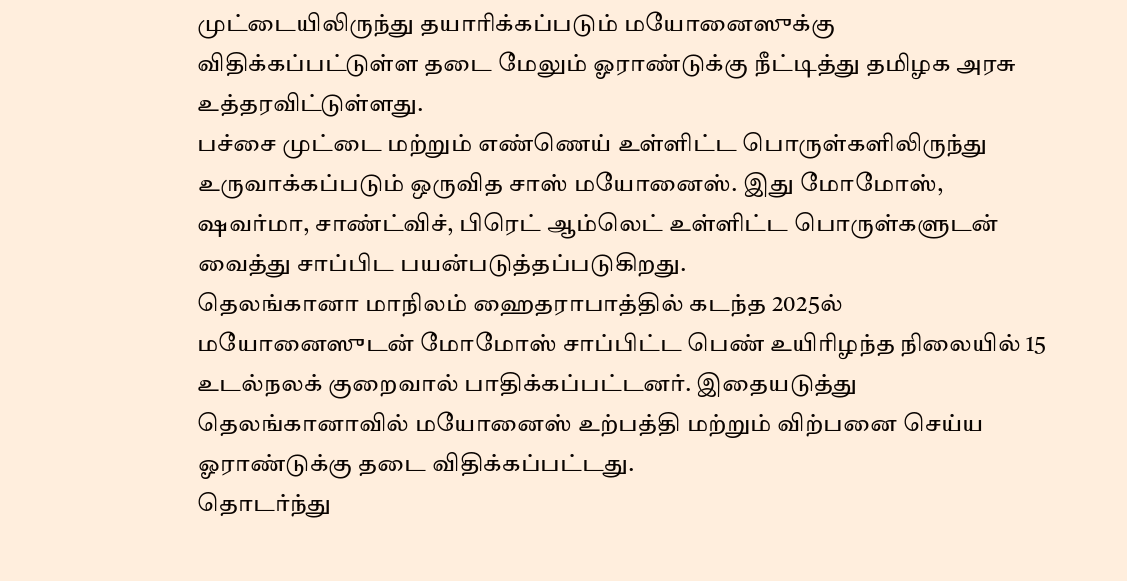முட்டையிலிருந்து தயாரிக்கப்படும் மயோனைஸுக்கு விதிக்கப்பட்டுள்ள தடை மேலும் ஓராண்டுக்கு நீட்டித்து தமிழக அரசு உத்தரவிட்டுள்ளது.
பச்சை முட்டை மற்றும் எண்ணெய் உள்ளிட்ட பொருள்களிலிருந்து உருவாக்கப்படும் ஒருவித சாஸ் மயோனைஸ். இது மோமோஸ், ஷவர்மா, சாண்ட்விச், பிரெட் ஆம்லெட் உள்ளிட்ட பொருள்களுடன் வைத்து சாப்பிட பயன்படுத்தப்படுகிறது.
தெலங்கானா மாநிலம் ஹைதராபாத்தில் கடந்த 2025ல் மயோனைஸுடன் மோமோஸ் சாப்பிட்ட பெண் உயிரிழந்த நிலையில் 15 உடல்நலக் குறைவால் பாதிக்கப்பட்டனர். இதையடுத்து தெலங்கானாவில் மயோனைஸ் உற்பத்தி மற்றும் விற்பனை செய்ய ஓராண்டுக்கு தடை விதிக்கப்பட்டது.
தொடர்ந்து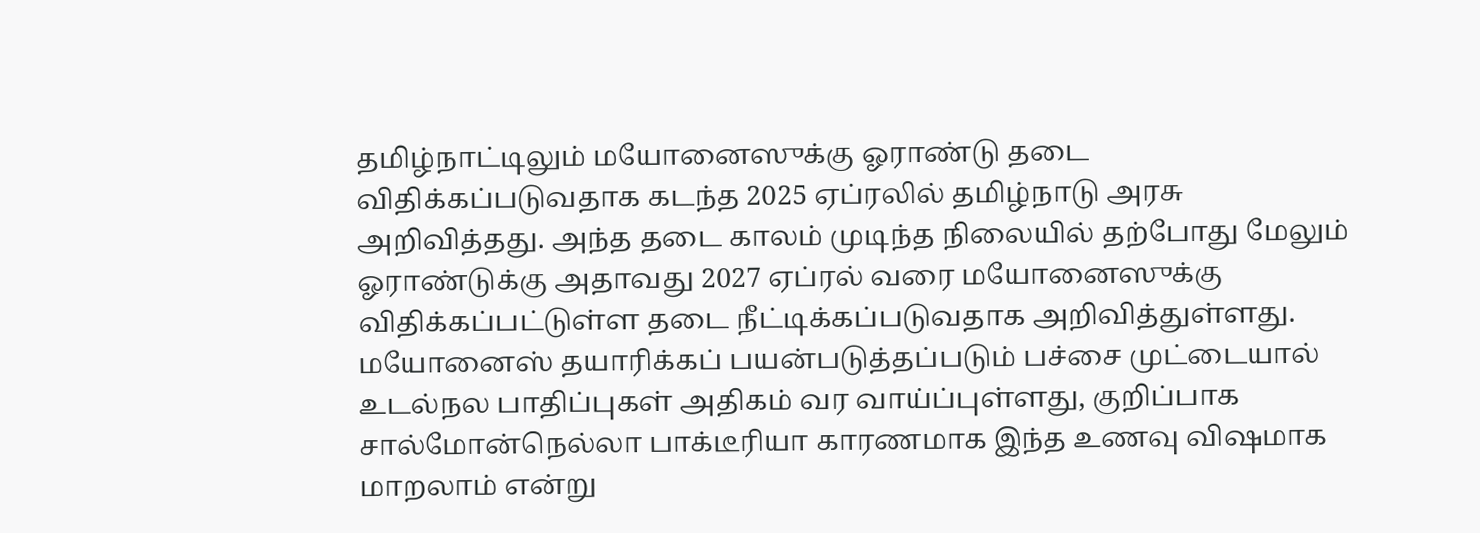தமிழ்நாட்டிலும் மயோனைஸுக்கு ஓராண்டு தடை விதிக்கப்படுவதாக கடந்த 2025 ஏப்ரலில் தமிழ்நாடு அரசு அறிவித்தது. அந்த தடை காலம் முடிந்த நிலையில் தற்போது மேலும் ஓராண்டுக்கு அதாவது 2027 ஏப்ரல் வரை மயோனைஸுக்கு விதிக்கப்பட்டுள்ள தடை நீட்டிக்கப்படுவதாக அறிவித்துள்ளது.
மயோனைஸ் தயாரிக்கப் பயன்படுத்தப்படும் பச்சை முட்டையால் உடல்நல பாதிப்புகள் அதிகம் வர வாய்ப்புள்ளது, குறிப்பாக சால்மோன்நெல்லா பாக்டீரியா காரணமாக இந்த உணவு விஷமாக மாறலாம் என்று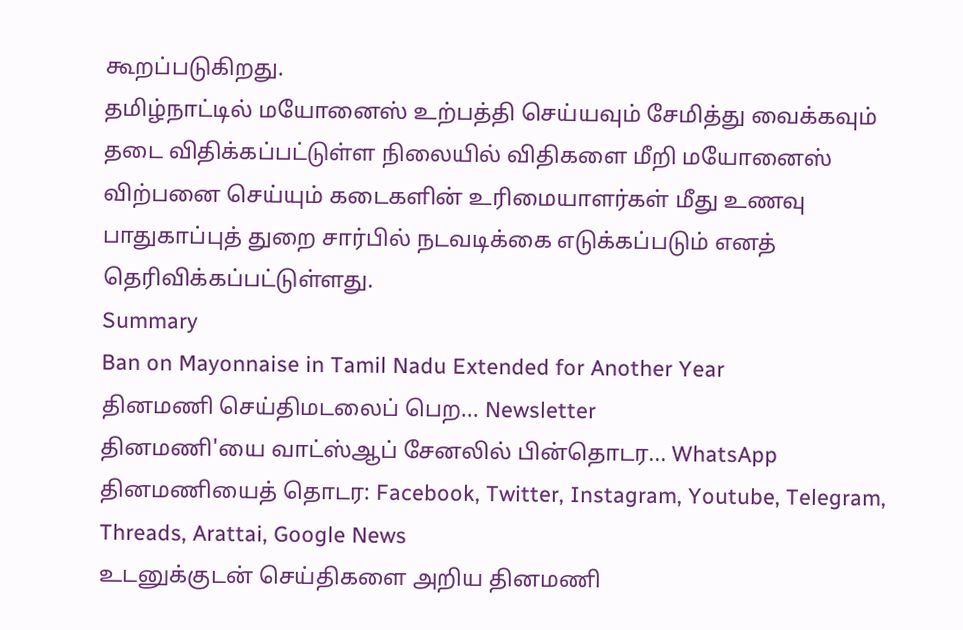கூறப்படுகிறது.
தமிழ்நாட்டில் மயோனைஸ் உற்பத்தி செய்யவும் சேமித்து வைக்கவும் தடை விதிக்கப்பட்டுள்ள நிலையில் விதிகளை மீறி மயோனைஸ் விற்பனை செய்யும் கடைகளின் உரிமையாளர்கள் மீது உணவு பாதுகாப்புத் துறை சார்பில் நடவடிக்கை எடுக்கப்படும் எனத் தெரிவிக்கப்பட்டுள்ளது.
Summary
Ban on Mayonnaise in Tamil Nadu Extended for Another Year
தினமணி செய்திமடலைப் பெற... Newsletter
தினமணி'யை வாட்ஸ்ஆப் சேனலில் பின்தொடர... WhatsApp
தினமணியைத் தொடர: Facebook, Twitter, Instagram, Youtube, Telegram, Threads, Arattai, Google News
உடனுக்குடன் செய்திகளை அறிய தினமணி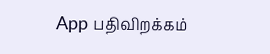App பதிவிறக்கம்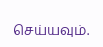செய்யவும்.